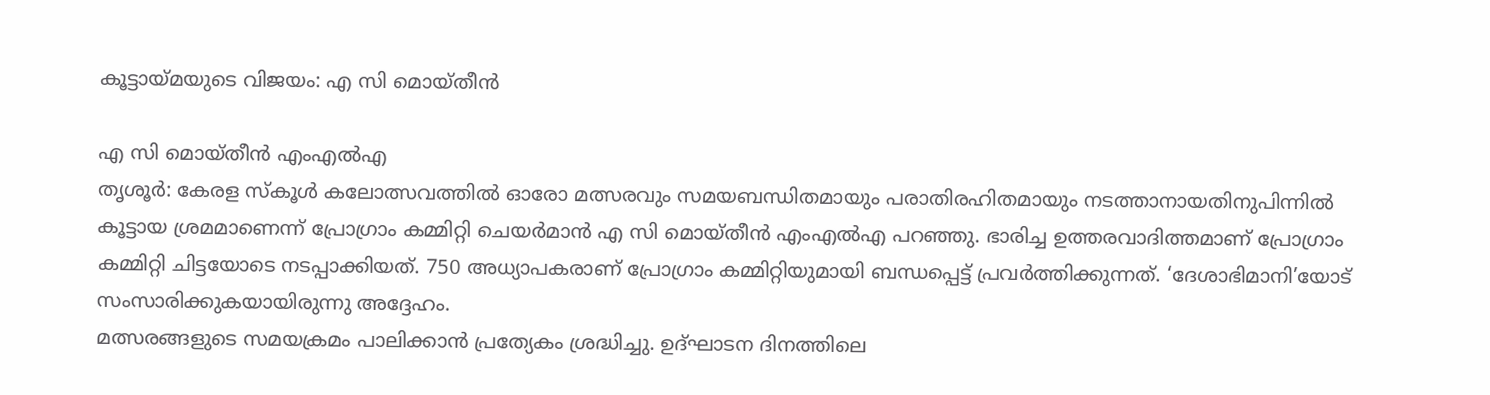കൂട്ടായ്മയുടെ വിജയം: എ സി മൊയ്തീൻ

എ സി മൊയ്തീൻ എംഎൽഎ
തൃശൂർ: കേരള സ്കൂൾ കലോത്സവത്തിൽ ഓരോ മത്സരവും സമയബന്ധിതമായും പരാതിരഹിതമായും നടത്താനായതിനുപിന്നിൽ കൂട്ടായ ശ്രമമാണെന്ന് പ്രോഗ്രാം കമ്മിറ്റി ചെയർമാൻ എ സി മൊയ്തീൻ എംഎൽഎ പറഞ്ഞു. ഭാരിച്ച ഉത്തരവാദിത്തമാണ് പ്രോഗ്രാം കമ്മിറ്റി ചിട്ടയോടെ നടപ്പാക്കിയത്. 750 അധ്യാപകരാണ് പ്രോഗ്രാം കമ്മിറ്റിയുമായി ബന്ധപ്പെട്ട് പ്രവർത്തിക്കുന്നത്. ‘ദേശാഭിമാനി’യോട് സംസാരിക്കുകയായിരുന്നു അദ്ദേഹം.
മത്സരങ്ങളുടെ സമയക്രമം പാലിക്കാൻ പ്രത്യേകം ശ്രദ്ധിച്ചു. ഉദ്ഘാടന ദിനത്തിലെ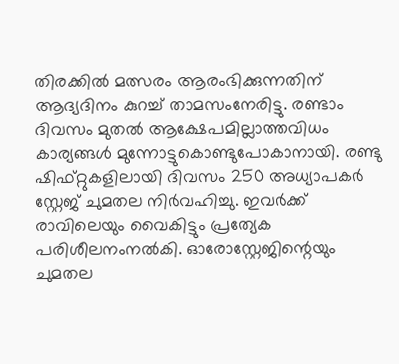തിരക്കിൽ മത്സരം ആരംഭിക്കുന്നതിന് ആദ്യദിനം കുറച്ച് താമസംനേരിട്ടു. രണ്ടാം ദിവസം മുതൽ ആക്ഷേപമില്ലാത്തവിധം കാര്യങ്ങൾ മുന്നോട്ടുകൊണ്ടുപോകാനായി. രണ്ടു ഷിഫ്റ്റുകളിലായി ദിവസം 250 അധ്യാപകർ സ്റ്റേജ് ചുമതല നിർവഹിച്ചു. ഇവർക്ക് രാവിലെയും വൈകിട്ടും പ്രത്യേക പരിശീലനംനൽകി. ഓരോസ്റ്റേജിന്റെയും ചുമതല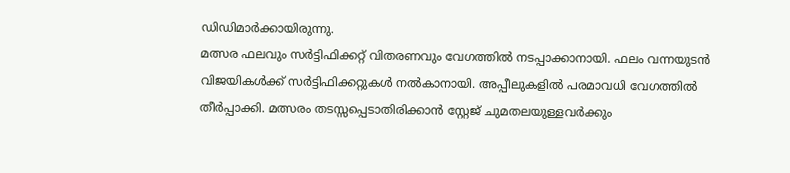ഡിഡിമാർക്കായിരുന്നു.
മത്സര ഫലവും സർട്ടിഫിക്കറ്റ് വിതരണവും വേഗത്തിൽ നടപ്പാക്കാനായി. ഫലം വന്നയുടൻ വിജയികൾക്ക് സർട്ടിഫിക്കറ്റുകൾ നൽകാനായി. അപ്പീലുകളിൽ പരമാവധി വേഗത്തിൽ തീർപ്പാക്കി. മത്സരം തടസ്സപ്പെടാതിരിക്കാൻ സ്റ്റേജ് ചുമതലയുള്ളവർക്കും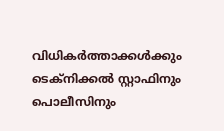വിധികർത്താക്കൾക്കും ടെക്നിക്കൽ സ്റ്റാഫിനും പൊലീസിനും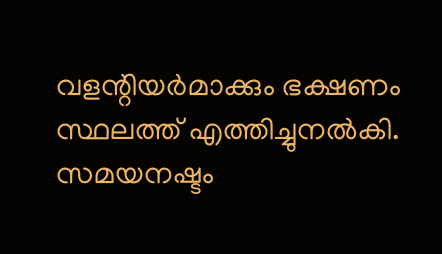വളന്റിയർമാക്കും ഭക്ഷണം സ്ഥലത്ത് എത്തിച്ചുനൽകി. സമയനഷ്ടം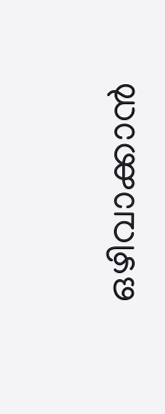ഒഴിവാക്കാൻ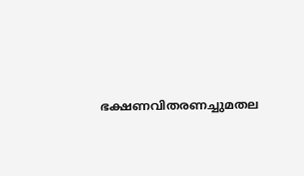ഭക്ഷണവിതരണച്ചുമതല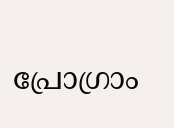പ്രോഗ്രാം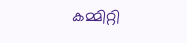കമ്മിറ്റി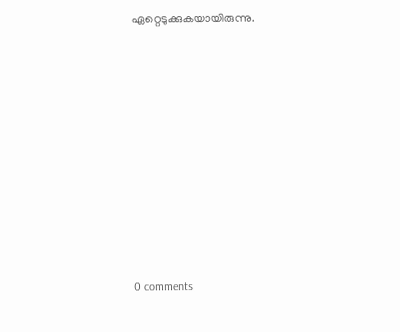ഏറ്റെടുക്കുകയായിരുന്നു.










0 comments